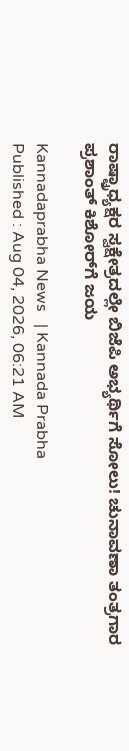ರಾಷ್ಟ್ರಾಧ್ಯಕ್ಷರ ಸ್ವಕ್ಷೇತ್ರದಲ್ಲೇ ಬಿಜೆಪಿ ಅಭ್ಯರ್ಥಿಗೆ ಸೋಲು! ಚುನಾವಣಾ ತಂತ್ರಗಾರ ಪ್ರಶಾಂತ್‌ ಕಿಶೋರ್‌ಗೆ ಜಯ

Kannadaprabha News   | Kannada Prabha
Published : Aug 04, 2026, 06:21 AM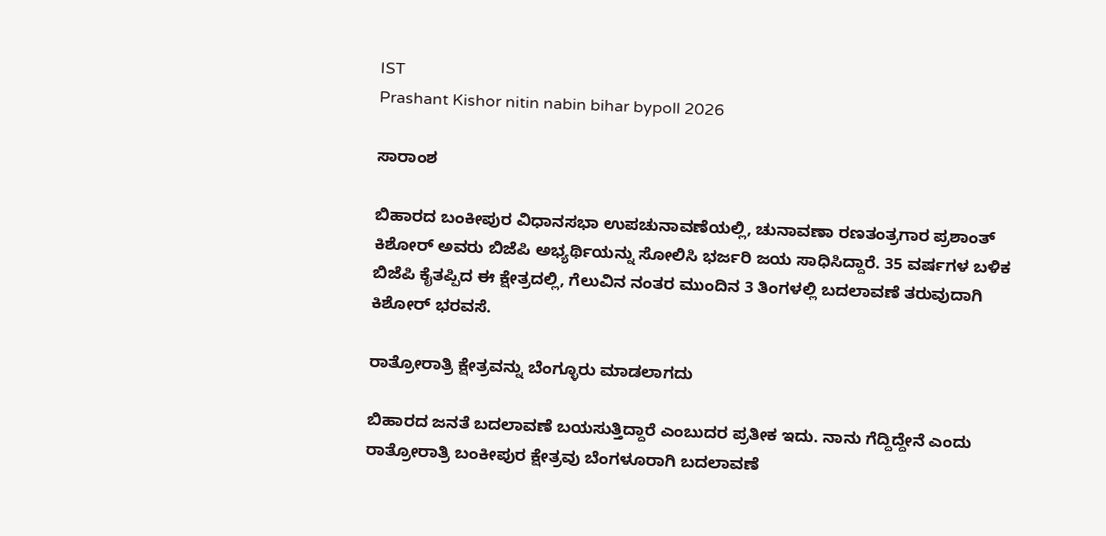IST
Prashant Kishor nitin nabin bihar bypoll 2026

ಸಾರಾಂಶ

ಬಿಹಾರದ ಬಂಕೀಪುರ ವಿಧಾನಸಭಾ ಉಪಚುನಾವಣೆಯಲ್ಲಿ, ಚುನಾವಣಾ ರಣತಂತ್ರಗಾರ ಪ್ರಶಾಂತ್ ಕಿಶೋರ್ ಅವರು ಬಿಜೆಪಿ ಅಭ್ಯರ್ಥಿಯನ್ನು ಸೋಲಿಸಿ ಭರ್ಜರಿ ಜಯ ಸಾಧಿಸಿದ್ದಾರೆ. 35 ವರ್ಷಗಳ ಬಳಿಕ ಬಿಜೆಪಿ ಕೈತಪ್ಪಿದ ಈ ಕ್ಷೇತ್ರದಲ್ಲಿ, ಗೆಲುವಿನ ನಂತರ ಮುಂದಿನ 3 ತಿಂಗಳಲ್ಲಿ ಬದಲಾವಣೆ ತರುವುದಾಗಿ ಕಿಶೋರ್ ಭರವಸೆ.

ರಾತ್ರೋರಾತ್ರಿ ಕ್ಷೇತ್ರವನ್ನು ಬೆಂಗ್ಳೂರು ಮಾಡಲಾಗದು

ಬಿಹಾರದ ಜನತೆ ಬದಲಾವಣೆ ಬಯಸುತ್ತಿದ್ದಾರೆ ಎಂಬುದರ ಪ್ರತೀಕ ಇದು. ನಾನು ಗೆದ್ದಿದ್ದೇನೆ ಎಂದು ರಾತ್ರೋರಾತ್ರಿ ಬಂಕೀಪುರ ಕ್ಷೇತ್ರವು ಬೆಂಗಳೂರಾಗಿ ಬದಲಾವಣೆ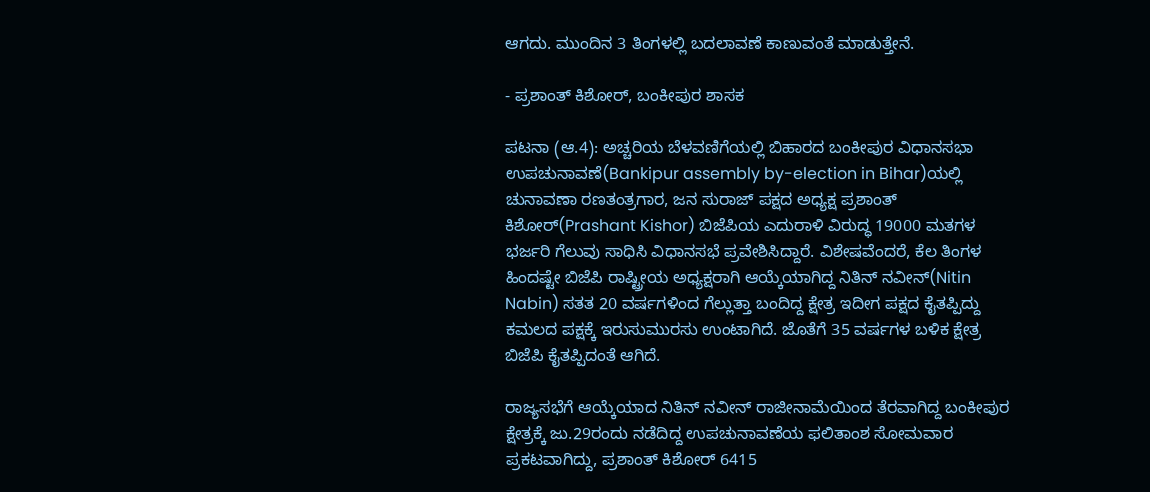ಆಗದು. ಮುಂದಿನ 3 ತಿಂಗಳಲ್ಲಿ ಬದಲಾವಣೆ ಕಾಣುವಂತೆ ಮಾಡುತ್ತೇನೆ.

- ಪ್ರಶಾಂತ್‌ ಕಿಶೋರ್‌, ಬಂಕೀಪುರ ಶಾಸಕ

ಪಟನಾ (ಆ.4): ಅಚ್ಚರಿಯ ಬೆಳವಣಿಗೆಯಲ್ಲಿ ಬಿಹಾರದ ಬಂಕೀಪುರ ವಿಧಾನಸಭಾ ಉಪಚುನಾವಣೆ(Bankipur assembly by-election in Bihar)ಯಲ್ಲಿ ಚುನಾವಣಾ ರಣತಂತ್ರಗಾರ, ಜನ ಸುರಾಜ್‌ ಪಕ್ಷದ ಅಧ್ಯಕ್ಷ ಪ್ರಶಾಂತ್‌ ಕಿಶೋರ್‌(Prashant Kishor) ಬಿಜೆಪಿಯ ಎದುರಾಳಿ ವಿರುದ್ಧ 19000 ಮತಗಳ ಭರ್ಜರಿ ಗೆಲುವು ಸಾಧಿಸಿ ವಿಧಾನಸಭೆ ಪ್ರವೇಶಿಸಿದ್ದಾರೆ. ವಿಶೇಷವೆಂದರೆ, ಕೆಲ ತಿಂಗಳ ಹಿಂದಷ್ಟೇ ಬಿಜೆಪಿ ರಾಷ್ಟ್ರೀಯ ಅಧ್ಯಕ್ಷರಾಗಿ ಆಯ್ಕೆಯಾಗಿದ್ದ ನಿತಿನ್‌ ನವೀನ್‌(Nitin Nabin) ಸತತ 20 ವರ್ಷಗಳಿಂದ ಗೆಲ್ಲುತ್ತಾ ಬಂದಿದ್ದ ಕ್ಷೇತ್ರ ಇದೀಗ ಪಕ್ಷದ ಕೈತಪ್ಪಿದ್ದು ಕಮಲದ ಪಕ್ಷಕ್ಕೆ ಇರುಸುಮುರಸು ಉಂಟಾಗಿದೆ. ಜೊತೆಗೆ 35 ವರ್ಷಗಳ ಬಳಿಕ ಕ್ಷೇತ್ರ ಬಿಜೆಪಿ ಕೈತಪ್ಪಿದಂತೆ ಆಗಿದೆ.

ರಾಜ್ಯಸಭೆಗೆ ಆಯ್ಕೆಯಾದ ನಿತಿನ್‌ ನವೀನ್‌ ರಾಜೀನಾಮೆಯಿಂದ ತೆರವಾಗಿದ್ದ ಬಂಕೀಪುರ ಕ್ಷೇತ್ರಕ್ಕೆ ಜು.29ರಂದು ನಡೆದಿದ್ದ ಉಪಚುನಾವಣೆಯ ಫಲಿತಾಂಶ ಸೋಮವಾರ ಪ್ರಕಟವಾಗಿದ್ದು, ಪ್ರಶಾಂತ್‌ ಕಿಶೋರ್‌ 6415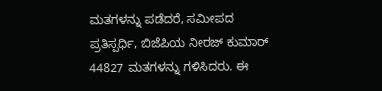ಮತಗಳನ್ನು ಪಡೆದರೆ, ಸಮೀಪದ ಪ್ರತಿಸ್ಪರ್ಧಿ, ಬಿಜೆಪಿಯ ನೀರಜ್‌ ಕುಮಾರ್‌ 44827 ಮತಗಳನ್ನು ಗಳಿಸಿದರು. ಈ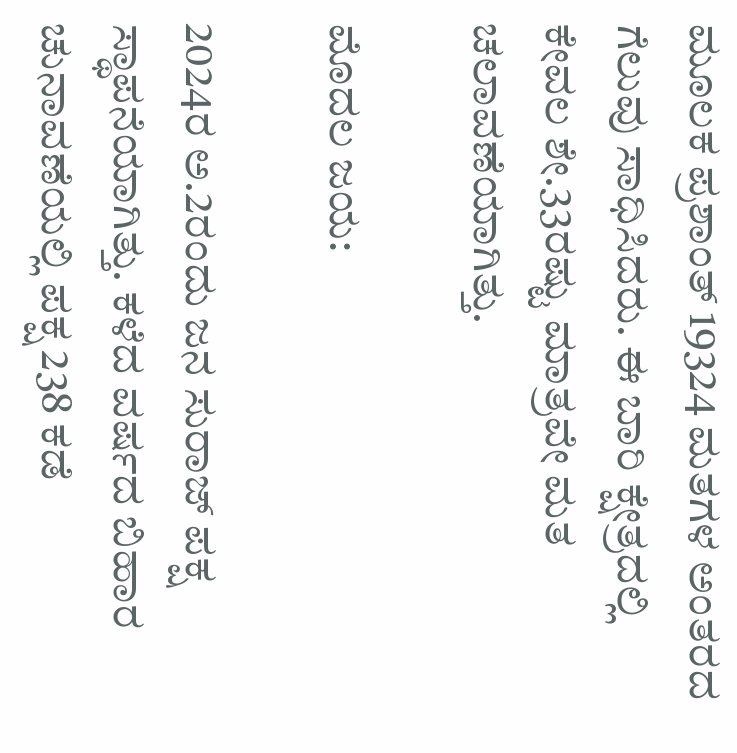ಮೂಲಕ ಪ್ರಶಾಂತ್ 19324 ಮತಗಳ ಅಂತರದ ಗೆಲುವು ಸಾಧಿಸಿದರು. ಈ ಬಾರಿ ಕ್ಷೇತ್ರದಲ್ಲಿ ಕೇವಲ ಶೇ.33ರಷ್ಟು ಮಾತ್ರವೇ ಮತ ಚಲಾವಣೆಯಾಗಿತ್ತು.

ಮೊದಲ ಜಯ:

2024ರ ಅ.2ರಂದು ಜನ ಸುರಾಜ್‌ ಪಕ್ಷ ಸ್ಥಾಪನೆಯಾಗಿತ್ತು. ಕಳೆದ ವರ್ಷದ ಬಿಹಾರ ಚುನಾವಣೆಯಲ್ಲಿ ಪಕ್ಷ 238 ಕಡೆ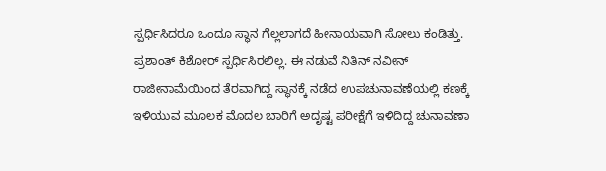ಸ್ಪರ್ಧಿಸಿದರೂ ಒಂದೂ ಸ್ಥಾನ ಗೆಲ್ಲಲಾಗದೆ ಹೀನಾಯವಾಗಿ ಸೋಲು ಕಂಡಿತ್ತು. ಪ್ರಶಾಂತ್‌ ಕಿಶೋರ್‌ ಸ್ಪರ್ಧಿಸಿರಲಿಲ್ಲ. ಈ ನಡುವೆ ನಿತಿನ್‌ ನವೀನ್‌ ರಾಜೀನಾಮೆಯಿಂದ ತೆರವಾಗಿದ್ದ ಸ್ಥಾನಕ್ಕೆ ನಡೆದ ಉಪಚುನಾವಣೆಯಲ್ಲಿ ಕಣಕ್ಕೆ ಇಳಿಯುವ ಮೂಲಕ ಮೊದಲ ಬಾರಿಗೆ ಅದೃಷ್ಟ ಪರೀಕ್ಷೆಗೆ ಇಳಿದಿದ್ದ ಚುನಾವಣಾ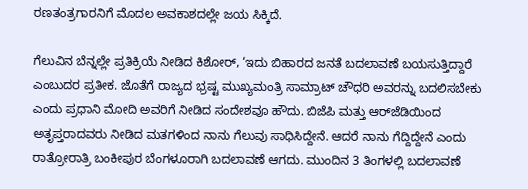ರಣತಂತ್ರಗಾರನಿಗೆ ಮೊದಲ ಅವಕಾಶದಲ್ಲೇ ಜಯ ಸಿಕ್ಕಿದೆ.

ಗೆಲುವಿನ ಬೆನ್ನಲ್ಲೇ ಪ್ರತಿಕ್ರಿಯೆ ನೀಡಿದ ಕಿಶೋರ್‌, ‘ಇದು ಬಿಹಾರದ ಜನತೆ ಬದಲಾವಣೆ ಬಯಸುತ್ತಿದ್ದಾರೆ ಎಂಬುದರ ಪ್ರತೀಕ. ಜೊತೆಗೆ ರಾಜ್ಯದ ಭ್ರಷ್ಟ ಮುಖ್ಯಮಂತ್ರಿ ಸಾಮ್ರಾಟ್‌ ಚೌಧರಿ ಅವರನ್ನು ಬದಲಿಸಬೇಕು ಎಂದು ಪ್ರಧಾನಿ ಮೋದಿ ಅವರಿಗೆ ನೀಡಿದ ಸಂದೇಶವೂ ಹೌದು. ಬಿಜೆಪಿ ಮತ್ತು ಆರ್‌ಜೆಡಿಯಿಂದ ಅತೃಪ್ತರಾದವರು ನೀಡಿದ ಮತಗಳಿಂದ ನಾನು ಗೆಲುವು ಸಾಧಿಸಿದ್ದೇನೆ. ಆದರೆ ನಾನು ಗೆದ್ದಿದ್ದೇನೆ ಎಂದು ರಾತ್ರೋರಾತ್ರಿ ಬಂಕೀಪುರ ಬೆಂಗಳೂರಾಗಿ ಬದಲಾವಣೆ ಆಗದು. ಮುಂದಿನ 3 ತಿಂಗಳಲ್ಲಿ ಬದಲಾವಣೆ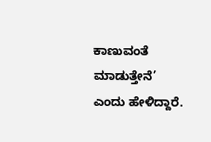ಕಾಣುವಂತೆ ಮಾಡುತ್ತೇನೆ’ ಎಂದು ಹೇಳಿದ್ದಾರೆ.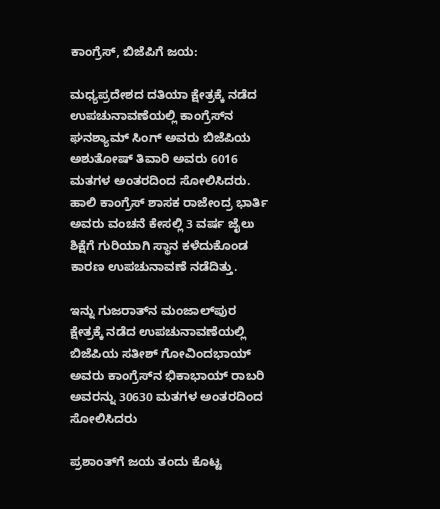ಕಾಂಗ್ರೆಸ್‌, ಬಿಜೆಪಿಗೆ ಜಯ:

ಮಧ್ಯಪ್ರದೇಶದ ದತಿಯಾ ಕ್ಷೇತ್ರಕ್ಕೆ ನಡೆದ ಉಪಚುನಾವಣೆಯಲ್ಲಿ ಕಾಂಗ್ರೆಸ್‌ನ ಘನಶ್ಯಾಮ್‌ ಸಿಂಗ್‌ ಅವರು ಬಿಜೆಪಿಯ ಅಶುತೋಷ್‌ ತಿವಾರಿ ಅವರು 6016 ಮತಗಳ ಅಂತರದಿಂದ ಸೋಲಿಸಿದರು. ಹಾಲಿ ಕಾಂಗ್ರೆಸ್‌ ಶಾಸಕ ರಾಜೇಂದ್ರ ಭಾರ್ತಿ ಅವರು ವಂಚನೆ ಕೇಸಲ್ಲಿ 3 ವರ್ಷ ಜೈಲು ಶಿಕ್ಷೆಗೆ ಗುರಿಯಾಗಿ ಸ್ಥಾನ ಕಳೆದುಕೊಂಡ ಕಾರಣ ಉಪಚುನಾವಣೆ ನಡೆದಿತ್ತು.

ಇನ್ನು ಗುಜರಾತ್‌ನ ಮಂಜಾಲ್‌ಪುರ ಕ್ಷೇತ್ರಕ್ಕೆ ನಡೆದ ಉಪಚುನಾವಣೆಯಲ್ಲಿ ಬಿಜೆಪಿಯ ಸತೀಶ್‌ ಗೋವಿಂದಭಾಯ್‌ ಅವರು ಕಾಂಗ್ರೆಸ್‌ನ ಭಿಕಾಭಾಯ್‌ ರಾಬರಿ ಅವರನ್ನು 30630 ಮತಗಳ ಅಂತರದಿಂದ ಸೋಲಿಸಿದರು

ಪ್ರಶಾಂತ್‌ಗೆ ಜಯ ತಂದು ಕೊಟ್ಟ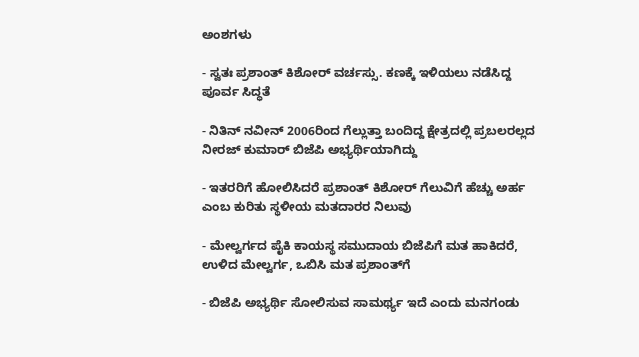ಅಂಶಗಳು

- ಸ್ವತಃ ಪ್ರಶಾಂತ್‌ ಕಿಶೋರ್‌ ವರ್ಚಸ್ಸು. ಕಣಕ್ಕೆ ಇಳಿಯಲು ನಡೆಸಿದ್ದ ಪೂರ್ವ ಸಿದ್ಧತೆ

- ನಿತಿನ್‌ ನವೀನ್ 2006ರಿಂದ ಗೆಲ್ಲುತ್ತಾ ಬಂದಿದ್ದ ಕ್ಷೇತ್ರದಲ್ಲಿ ಪ್ರಬಲರಲ್ಲದ ನೀರಜ್‌ ಕುಮಾರ್‌ ಬಿಜೆಪಿ ಅಭ್ಯರ್ಥಿಯಾಗಿದ್ದು

- ಇತರರಿಗೆ ಹೋಲಿಸಿದರೆ ಪ್ರಶಾಂತ್‌ ಕಿಶೋರ್‌ ಗೆಲುವಿಗೆ ಹೆಚ್ಚು ಅರ್ಹ ಎಂಬ ಕುರಿತು ಸ್ಥಳೀಯ ಮತದಾರರ ನಿಲುವು

- ಮೇಲ್ವರ್ಗದ ಪೈಕಿ ಕಾಯಸ್ಥ ಸಮುದಾಯ ಬಿಜೆಪಿಗೆ ಮತ ಹಾಕಿದರೆ, ಉಳಿದ ಮೇಲ್ವರ್ಗ, ಒಬಿಸಿ ಮತ ಪ್ರಶಾಂತ್‌ಗೆ

- ಬಿಜೆಪಿ ಅಭ್ಯರ್ಥಿ ಸೋಲಿಸುವ ಸಾಮರ್ಥ್ಯ ಇದೆ ಎಂದು ಮನಗಂಡು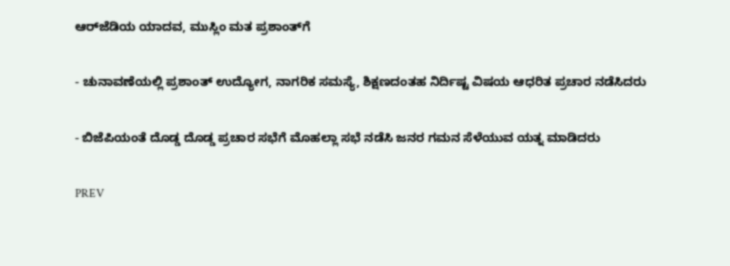ಆರ್‌ಜೆಡಿಯ ಯಾದವ, ಮುಸ್ಲಿಂ ಮತ ಪ್ರಶಾಂತ್‌ಗೆ

- ಚುನಾವಣೆಯಲ್ಲಿ ಪ್ರಶಾಂತ್‌ ಉದ್ಯೋಗ, ನಾಗರಿಕ ಸಮಸ್ಯೆ, ಶಿಕ್ಷಣದಂತಹ ನಿರ್ದಿಷ್ಟ ವಿಷಯ ಆಧರಿತ ಪ್ರಚಾರ ನಡೆಸಿದರು

- ಬಿಜೆಪಿಯಂತೆ ದೊಡ್ಡ ದೊಡ್ಡ ಪ್ರಚಾರ ಸಭೆಗೆ ಮೊಹಲ್ಲಾ ಸಭೆ ನಡೆಸಿ ಜನರ ಗಮನ ಸೆಳೆಯುವ ಯತ್ನ ಮಾಡಿದರು

PREV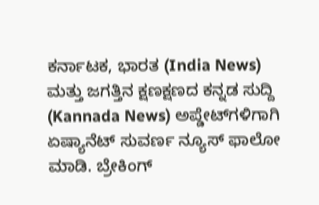ಕರ್ನಾಟಕ, ಭಾರತ (India News) ಮತ್ತು ಜಗತ್ತಿನ ಕ್ಷಣಕ್ಷಣದ ಕನ್ನಡ ಸುದ್ದಿ (Kannada News) ಅಪ್ಡೇಟ್‌ಗಳಿಗಾಗಿ ಏಷ್ಯಾನೆಟ್ ಸುವರ್ಣ ನ್ಯೂಸ್‌ ಫಾಲೋ ಮಾಡಿ. ಬ್ರೇಕಿಂಗ್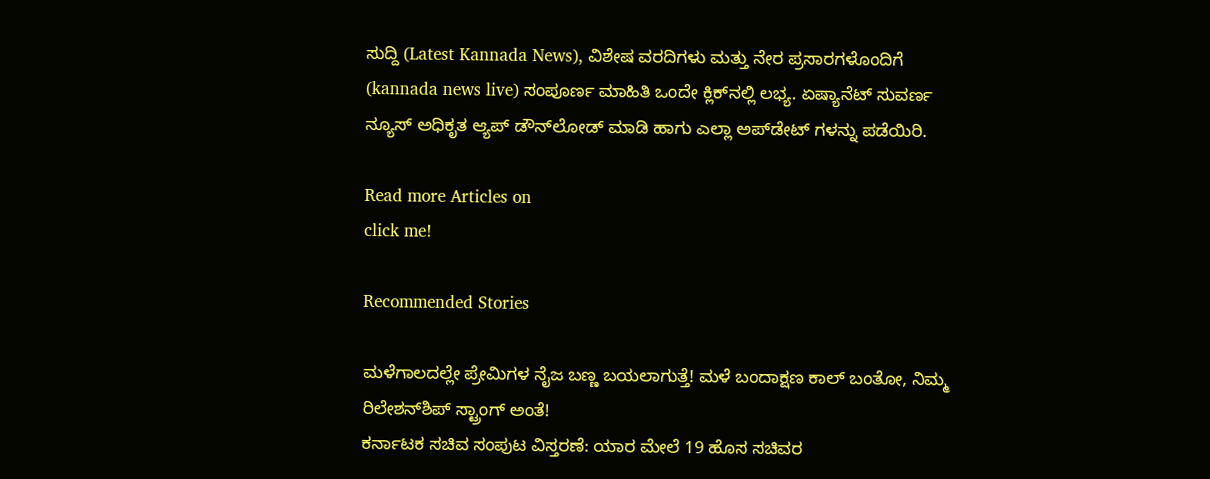ಸುದ್ದಿ (Latest Kannada News), ವಿಶೇಷ ವರದಿಗಳು ಮತ್ತು ನೇರ ಪ್ರಸಾರಗಳೊಂದಿಗೆ (kannada news live) ಸಂಪೂರ್ಣ ಮಾಹಿತಿ ಒಂದೇ ಕ್ಲಿಕ್‌ನಲ್ಲಿ ಲಭ್ಯ. ಏಷ್ಯಾನೆಟ್ ಸುವರ್ಣ ನ್ಯೂಸ್ ಅಧಿಕೃತ ಆ್ಯಪ್ ಡೌನ್‌ಲೋಡ್ ಮಾಡಿ ಹಾಗು ಎಲ್ಲಾ ಅಪ್‌ಡೇಟ್ ಗಳನ್ನು ಪಡೆಯಿರಿ.

Read more Articles on
click me!

Recommended Stories

ಮಳೆಗಾಲದಲ್ಲೇ ಪ್ರೇಮಿಗಳ ನೈಜ ಬಣ್ಣ ಬಯಲಾಗುತ್ತೆ! ಮಳೆ ಬಂದಾಕ್ಷಣ ಕಾಲ್ ಬಂತೋ, ನಿಮ್ಮ ರಿಲೇಶನ್‌ಶಿಪ್ ಸ್ಟ್ರಾಂಗ್ ಅಂತೆ!
ಕರ್ನಾಟಕ ಸಚಿವ ಸಂಪುಟ ವಿಸ್ತರಣೆ: ಯಾರ ಮೇಲೆ 19 ಹೊಸ ಸಚಿವರ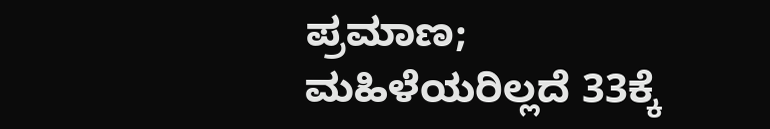ಪ್ರಮಾಣ; ಮಹಿಳೆಯರಿಲ್ಲದೆ 33ಕ್ಕೆ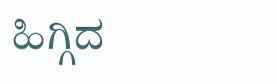ಹಿಗ್ಗಿದ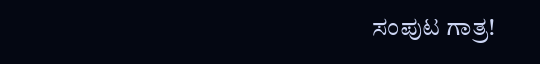ಸಂಪುಟ ಗಾತ್ರ!